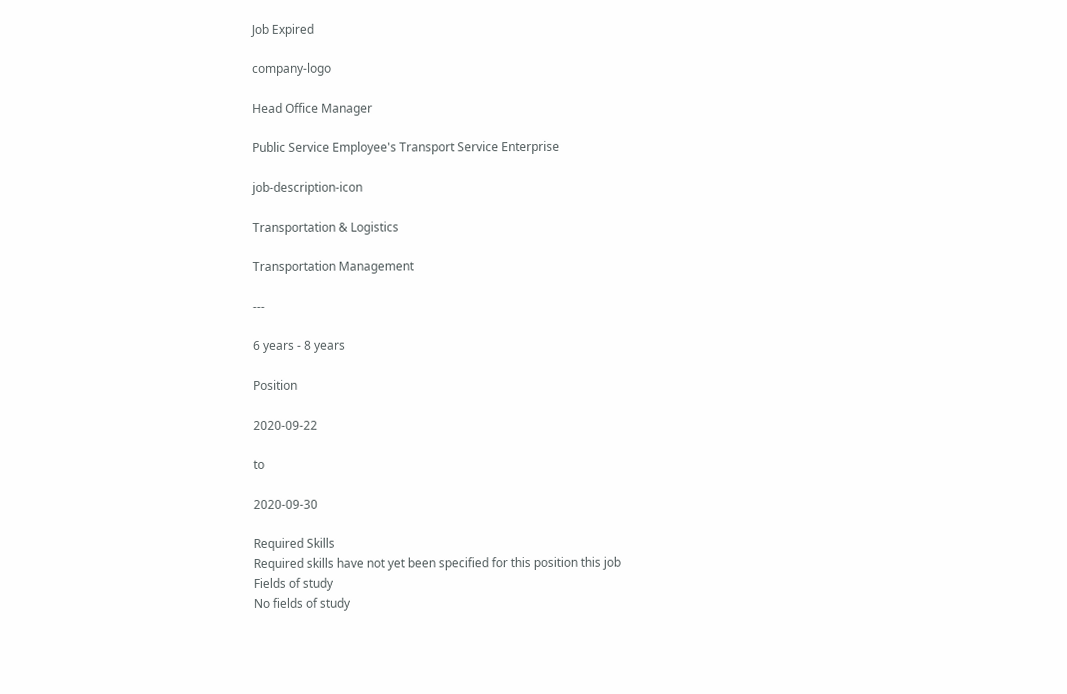Job Expired

company-logo

Head Office Manager

Public Service Employee's Transport Service Enterprise

job-description-icon

Transportation & Logistics

Transportation Management

---

6 years - 8 years

Position

2020-09-22

to

2020-09-30

Required Skills
Required skills have not yet been specified for this position this job
Fields of study
No fields of study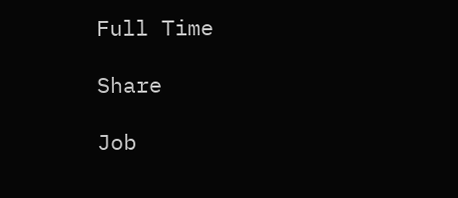Full Time

Share

Job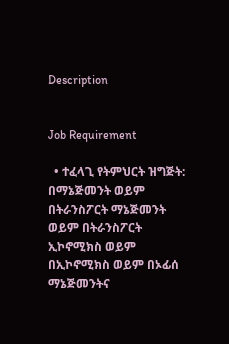Description


Job Requirement

  • ተፈላጊ የትምህርት ዝግጅት: በማኔጅመንት ወይም በትራንስፖርት ማኔጅመንት ወይም በትራንስፖርት ኢኮኖሚክስ ወይም በኢኮኖሚክስ ወይም በኦፊሰ ማኔጅመንትና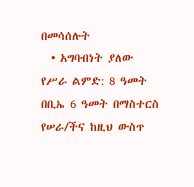በመሳሰሉት
  • አግባብነት ያለው የሥራ ልምድ: 8 ዓመት በቢኤ 6 ዓመት በማስተርስ የሠራ/ችና ከዚህ ውስጥ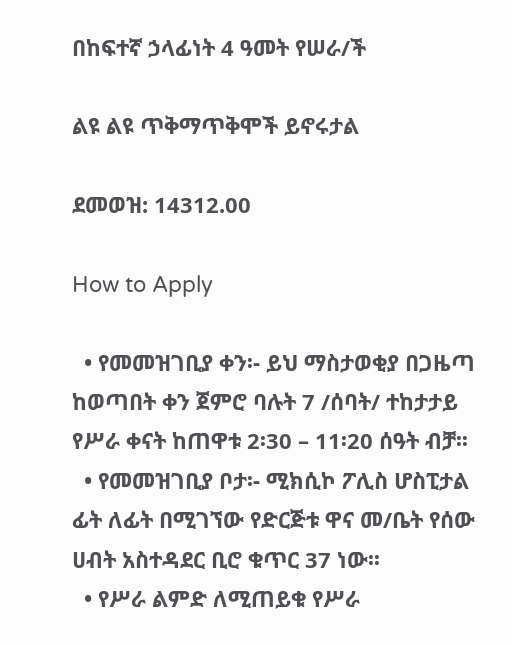በከፍተኛ ኃላፊነት 4 ዓመት የሠራ/ች

ልዩ ልዩ ጥቅማጥቅሞች ይኖሩታል

ደመወዝ: 14312.00

How to Apply

  • የመመዝገቢያ ቀን፡- ይህ ማስታወቂያ በጋዜጣ ከወጣበት ቀን ጀምሮ ባሉት 7 /ሰባት/ ተከታታይ የሥራ ቀናት ከጠዋቱ 2፡30 – 11፡20 ሰዓት ብቻ፡፡
  • የመመዝገቢያ ቦታ፡- ሚክሲኮ ፖሊስ ሆስፒታል ፊት ለፊት በሚገኘው የድርጅቱ ዋና መ/ቤት የሰው ሀብት አስተዳደር ቢሮ ቁጥር 37 ነው፡፡
  • የሥራ ልምድ ለሚጠይቁ የሥራ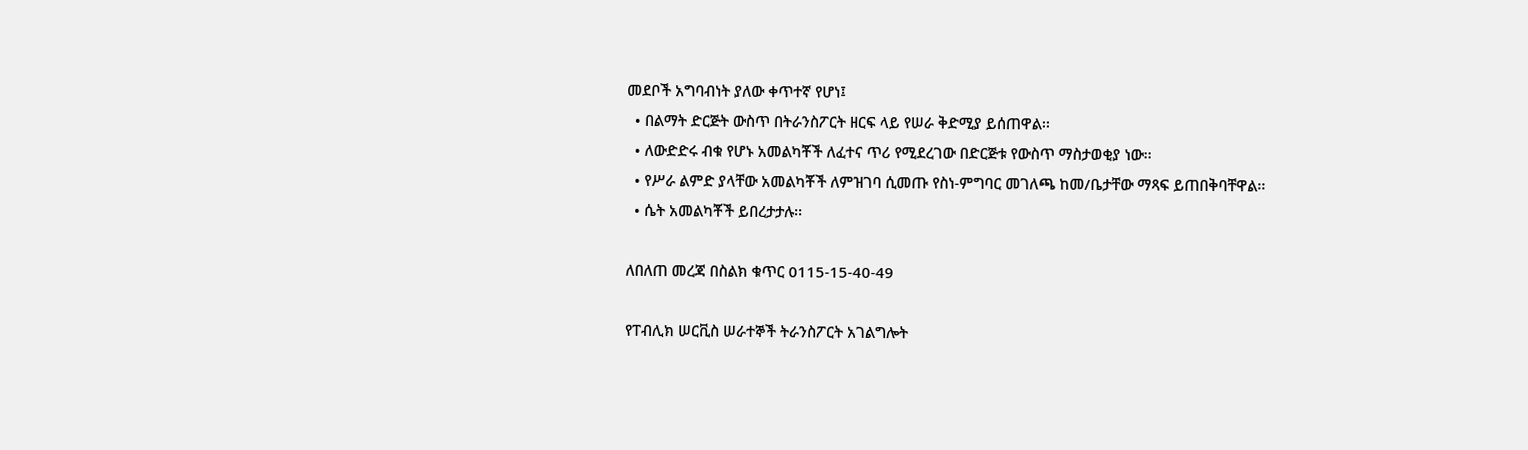መደቦች አግባብነት ያለው ቀጥተኛ የሆነ፤
  • በልማት ድርጅት ውስጥ በትራንስፖርት ዘርፍ ላይ የሠራ ቅድሚያ ይሰጠዋል፡፡
  • ለውድድሩ ብቁ የሆኑ አመልካቾች ለፈተና ጥሪ የሚደረገው በድርጅቱ የውስጥ ማስታወቂያ ነው፡፡
  • የሥራ ልምድ ያላቸው አመልካቾች ለምዝገባ ሲመጡ የስነ-ምግባር መገለጫ ከመ/ቤታቸው ማጻፍ ይጠበቅባቸዋል፡፡
  • ሴት አመልካቾች ይበረታታሉ፡፡

ለበለጠ መረጃ በስልክ ቁጥር 0115-15-40-49

የፐብሊክ ሠርቪስ ሠራተኞች ትራንስፖርት አገልግሎት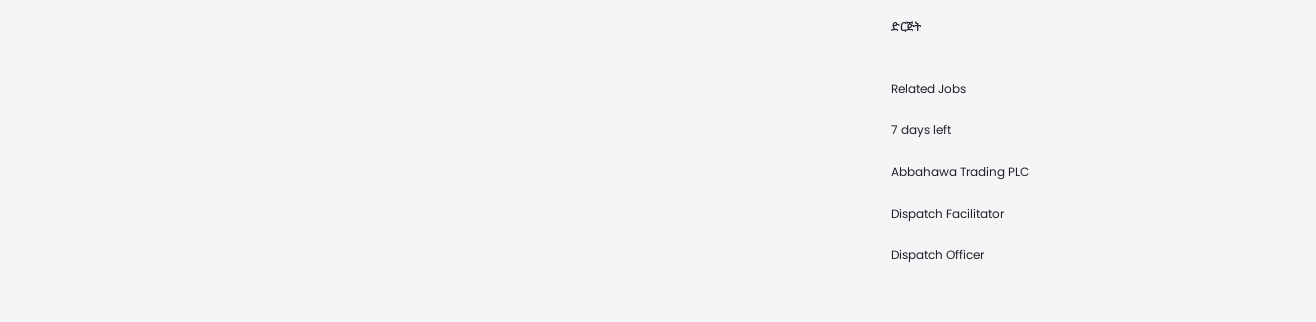ድርጅት


Related Jobs

7 days left

Abbahawa Trading PLC

Dispatch Facilitator

Dispatch Officer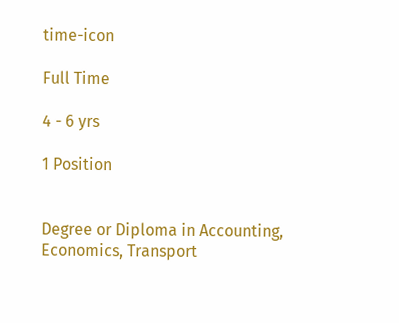time-icon

Full Time

4 - 6 yrs

1 Position


Degree or Diploma in Accounting, Economics, Transport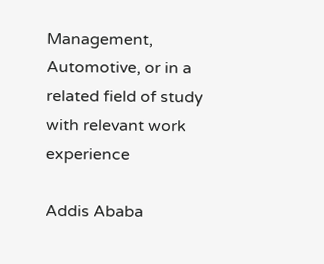Management, Automotive, or in a related field of study with relevant work experience

Addis Ababa